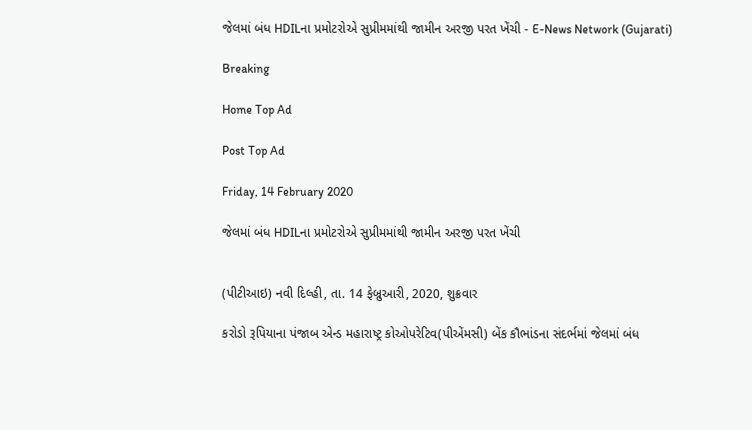જેલમાં બંધ HDILના પ્રમોટરોએ સુપ્રીમમાંથી જામીન અરજી પરત ખેંચી - E-News Network (Gujarati)

Breaking

Home Top Ad

Post Top Ad

Friday, 14 February 2020

જેલમાં બંધ HDILના પ્રમોટરોએ સુપ્રીમમાંથી જામીન અરજી પરત ખેંચી


(પીટીઆઇ) નવી દિલ્હી, તા. 14 ફેબ્રુઆરી, 2020, શુક્રવાર

કરોડો રૂપિયાના પંજાબ એન્ડ મહારાષ્ટ્ર કોઓપરેટિવ(પીએંમસી) બેંક કૌભાંડના સંદર્ભમાં જેલમાં બંધ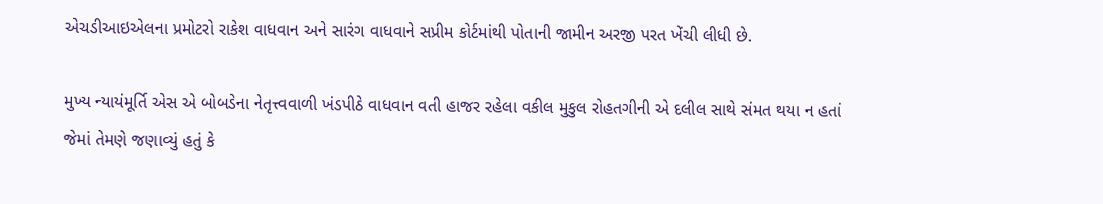એચડીઆઇએલના પ્રમોટરો રાકેશ વાધવાન અને સારંગ વાધવાને સપ્રીમ કોર્ટમાંથી પોતાની જામીન અરજી પરત ખેંચી લીધી છે.

મુખ્ય ન્યાયંમૂર્તિ એસ એ બોબડેના નેતૃત્ત્વવાળી ખંડપીઠે વાધવાન વતી હાજર રહેલા વકીલ મુકુલ રોહતગીની એ દલીલ સાથે સંમત થયા ન હતાં જેમાં તેમણે જણાવ્યું હતું કે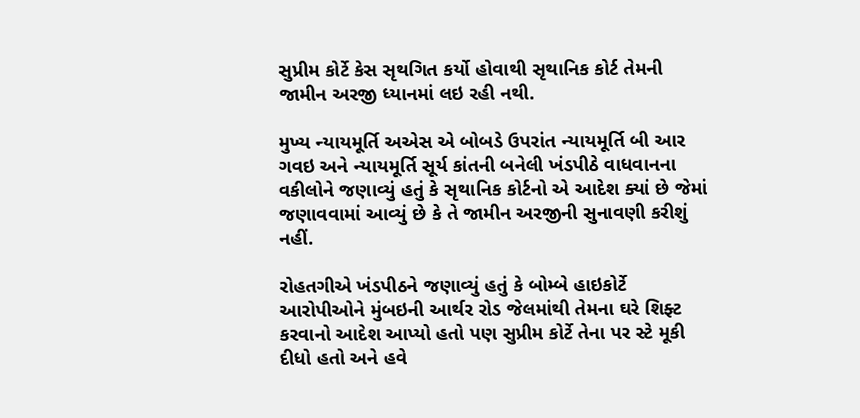સુપ્રીમ કોર્ટે કેસ સૃથગિત કર્યો હોવાથી સૃથાનિક કોર્ટ તેમની જામીન અરજી ધ્યાનમાં લઇ રહી નથી.

મુખ્ય ન્યાયમૂર્તિ અએસ એ બોબડે ઉપરાંત ન્યાયમૂર્તિ બી આર ગવઇ અને ન્યાયમૂર્તિ સૂર્ય કાંતની બનેલી ખંડપીઠે વાધવાનના વકીલોને જણાવ્યું હતું કે સૃથાનિક કોર્ટનો એ આદેશ ક્યાં છે જેમાં જણાવવામાં આવ્યું છે કે તે જામીન અરજીની સુનાવણી કરીશું નહીં.

રોહતગીએ ખંડપીઠને જણાવ્યું હતું કે બોમ્બે હાઇકોર્ટે આરોપીઓને મુંબઇની આર્થર રોડ જેલમાંથી તેમના ઘરે શિફ્ટ કરવાનો આદેશ આપ્યો હતો પણ સુપ્રીમ કોર્ટે તેના પર સ્ટે મૂકી દીધો હતો અને હવે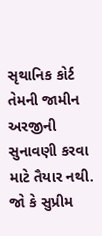સૃથાનિક કોર્ટ તેમની જામીન અરજીની સુનાવણી કરવા માટે તૈયાર નથી. જો કે સુપ્રીમ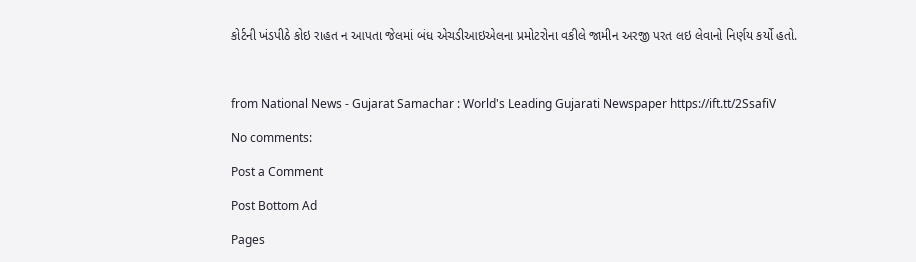કોર્ટની ખંડપીઠે કોઇ રાહત ન આપતા જેલમાં બંધ એચડીઆઇએલના પ્રમોટરોના વકીલે જામીન અરજી પરત લઇ લેવાનો નિર્ણય કર્યો હતો.



from National News - Gujarat Samachar : World's Leading Gujarati Newspaper https://ift.tt/2SsafiV

No comments:

Post a Comment

Post Bottom Ad

Pages